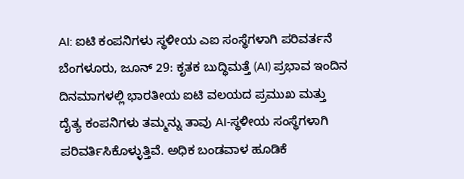AI: ಐಟಿ ಕಂಪನಿಗಳು ಸ್ಥಳೀಯ ಎಐ ಸಂಸ್ಥೆಗಳಾಗಿ ಪರಿವರ್ತನೆ
ಬೆಂಗಳೂರು, ಜೂನ್ 29: ಕೃತಕ ಬುದ್ಧಿಮತ್ತೆ (AI) ಪ್ರಭಾವ ಇಂದಿನ ದಿನಮಾಗಳಲ್ಲಿ ಭಾರತೀಯ ಐಟಿ ವಲಯದ ಪ್ರಮುಖ ಮತ್ತು ದೈತ್ಯ ಕಂಪನಿಗಳು ತಮ್ಮನ್ನು ತಾವು AI-ಸ್ಥಳೀಯ ಸಂಸ್ಥೆಗಳಾಗಿ ಪರಿವರ್ತಿಸಿಕೊಳ್ಳುತ್ತಿವೆ. ಅಧಿಕ ಬಂಡವಾಳ ಹೂಡಿಕೆ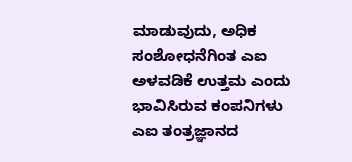ಮಾಡುವುದು, ಅಧಿಕ ಸಂಶೋಧನೆಗಿಂತ ಎಐ ಅಳವಡಿಕೆ ಉತ್ತಮ ಎಂದು ಭಾವಿಸಿರುವ ಕಂಪನಿಗಳು ಎಐ ತಂತ್ರಜ್ಞಾನದ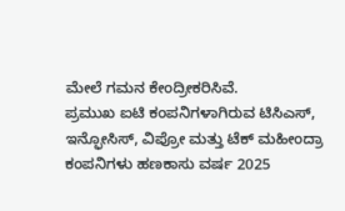ಮೇಲೆ ಗಮನ ಕೇಂದ್ರೀಕರಿಸಿವೆ.
ಪ್ರಮುಖ ಐಟಿ ಕಂಪನಿಗಳಾಗಿರುವ ಟಿಸಿಎಸ್, ಇನ್ಫೋಸಿಸ್, ವಿಪ್ರೋ ಮತ್ತು ಟೆಕ್ ಮಹೀಂದ್ರಾ ಕಂಪನಿಗಳು ಹಣಕಾಸು ವರ್ಷ 2025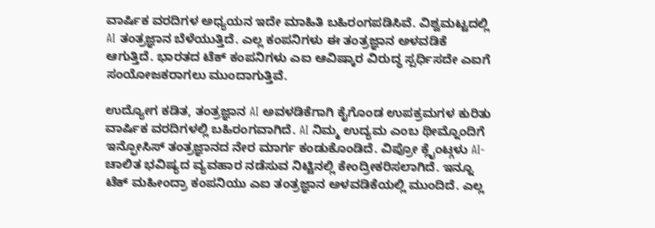ವಾರ್ಷಿಕ ವರದಿಗಳ ಅಧ್ಯಯನ ಇದೇ ಮಾಹಿತಿ ಬಹಿರಂಗಪಡಿಸಿವೆ. ವಿಶ್ವಮಟ್ಟದಲ್ಲಿ AI ತಂತ್ರಜ್ಞಾನ ಬೆಳೆಯುತ್ತಿದೆ. ಎಲ್ಲ ಕಂಪನಿಗಳು ಈ ತಂತ್ರಜ್ಞಾನ ಅಳವಡಿಕೆ ಆಗುತ್ತಿದೆ. ಭಾರತದ ಟೆಕ್ ಕಂಪನಿಗಳು ಎಐ ಆವಿಷ್ಕಾರ ವಿರುದ್ಧ ಸ್ಪರ್ಧಿಸದೇ ಎಐಗೆ ಸಂಯೋಜಕರಾಗಲು ಮುಂದಾಗುತ್ತಿವೆ.

ಉದ್ಯೋಗ ಕಡಿತ, ತಂತ್ರಜ್ಞಾನ AI ಅವಳಡಿಕೆಗಾಗಿ ಕೈಗೊಂಡ ಉಪಕ್ರಮಗಳ ಕುರಿತು ವಾರ್ಷಿಕ ವರದಿಗಳಲ್ಲಿ ಬಹಿರಂಗವಾಗಿದೆ. AI ನಿಮ್ಮ ಉದ್ಯಮ ಎಂಬ ಥೀಮ್ನೊಂದಿಗೆ ಇನ್ಫೋಸಿಸ್ ತಂತ್ರಜ್ಞಾನದ ನೇರ ಮಾರ್ಗ ಕಂಡುಕೊಂಡಿದೆ. ವಿಪ್ರೋ ಕ್ಲೈಂಟ್ಗಳು AI-ಚಾಲಿತ ಭವಿಷ್ಯದ ವ್ಯವಹಾರ ನಡೆಸುವ ನಿಟ್ಟಿನಲ್ಲಿ ಕೇಂದ್ರೀಕರಿಸಲಾಗಿದೆ. ಇನ್ನೂ ಟೆಕ್ ಮಹೀಂದ್ರಾ ಕಂಪನಿಯು ಎಐ ತಂತ್ರಜ್ಞಾನ ಅಳವಡಿಕೆಯಲ್ಲಿ ಮುಂದಿದೆ. ಎಲ್ಲ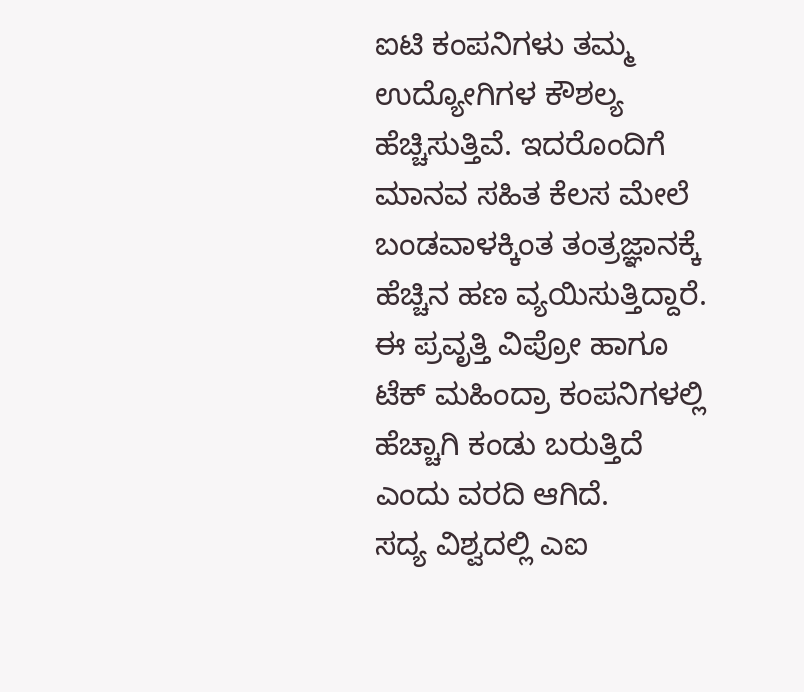ಐಟಿ ಕಂಪನಿಗಳು ತಮ್ಮ ಉದ್ಯೋಗಿಗಳ ಕೌಶಲ್ಯ ಹೆಚ್ಚಿಸುತ್ತಿವೆ. ಇದರೊಂದಿಗೆ ಮಾನವ ಸಹಿತ ಕೆಲಸ ಮೇಲೆ ಬಂಡವಾಳಕ್ಕಿಂತ ತಂತ್ರಜ್ಞಾನಕ್ಕೆ ಹೆಚ್ಚಿನ ಹಣ ವ್ಯಯಿಸುತ್ತಿದ್ದಾರೆ. ಈ ಪ್ರವೃತ್ತಿ ವಿಪ್ರೋ ಹಾಗೂ ಟೆಕ್ ಮಹಿಂದ್ರಾ ಕಂಪನಿಗಳಲ್ಲಿ ಹೆಚ್ಚಾಗಿ ಕಂಡು ಬರುತ್ತಿದೆ ಎಂದು ವರದಿ ಆಗಿದೆ.
ಸದ್ಯ ವಿಶ್ವದಲ್ಲಿ ಎಐ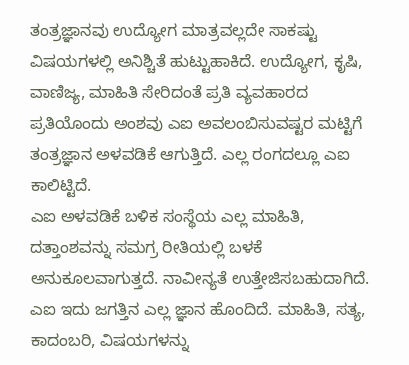ತಂತ್ರಜ್ಞಾನವು ಉದ್ಯೋಗ ಮಾತ್ರವಲ್ಲದೇ ಸಾಕಷ್ಟು ವಿಷಯಗಳಲ್ಲಿ ಅನಿಶ್ಚಿತೆ ಹುಟ್ಟುಹಾಕಿದೆ. ಉದ್ಯೋಗ, ಕೃಷಿ, ವಾಣಿಜ್ಯ, ಮಾಹಿತಿ ಸೇರಿದಂತೆ ಪ್ರತಿ ವ್ಯವಹಾರದ ಪ್ರತಿಯೊಂದು ಅಂಶವು ಎಐ ಅವಲಂಬಿಸುವಷ್ಟರ ಮಟ್ಟಿಗೆ ತಂತ್ರಜ್ಞಾನ ಅಳವಡಿಕೆ ಆಗುತ್ತಿದೆ. ಎಲ್ಲ ರಂಗದಲ್ಲೂ ಎಐ ಕಾಲಿಟ್ಟಿದೆ.
ಎಐ ಅಳವಡಿಕೆ ಬಳಿಕ ಸಂಸ್ಥೆಯ ಎಲ್ಲ ಮಾಹಿತಿ, ದತ್ತಾಂಶವನ್ನು ಸಮಗ್ರ ರೀತಿಯಲ್ಲಿ ಬಳಕೆ ಅನುಕೂಲವಾಗುತ್ತದೆ. ನಾವೀನ್ಯತೆ ಉತ್ತೇಜಿಸಬಹುದಾಗಿದೆ. ಎಐ ಇದು ಜಗತ್ತಿನ ಎಲ್ಲ ಜ್ಞಾನ ಹೊಂದಿದೆ. ಮಾಹಿತಿ, ಸತ್ಯ, ಕಾದಂಬರಿ, ವಿಷಯಗಳನ್ನು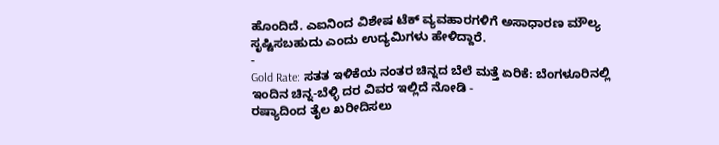ಹೊಂದಿದೆ. ಎಐನಿಂದ ವಿಶೇಷ ಟೆಕ್ ವ್ಯವಹಾರಗಳಿಗೆ ಅಸಾಧಾರಣ ಮೌಲ್ಯ ಸೃಷ್ಟಿಸಬಹುದು ಎಂದು ಉದ್ಯಮಿಗಳು ಹೇಳಿದ್ದಾರೆ.
-
Gold Rate: ಸತತ ಇಳಿಕೆಯ ನಂತರ ಚಿನ್ನದ ಬೆಲೆ ಮತ್ತೆ ಏರಿಕೆ: ಬೆಂಗಳೂರಿನಲ್ಲಿ ಇಂದಿನ ಚಿನ್ನ-ಬೆಳ್ಳಿ ದರ ವಿವರ ಇಲ್ಲಿದೆ ನೋಡಿ -
ರಷ್ಯಾದಿಂದ ತೈಲ ಖರೀದಿಸಲು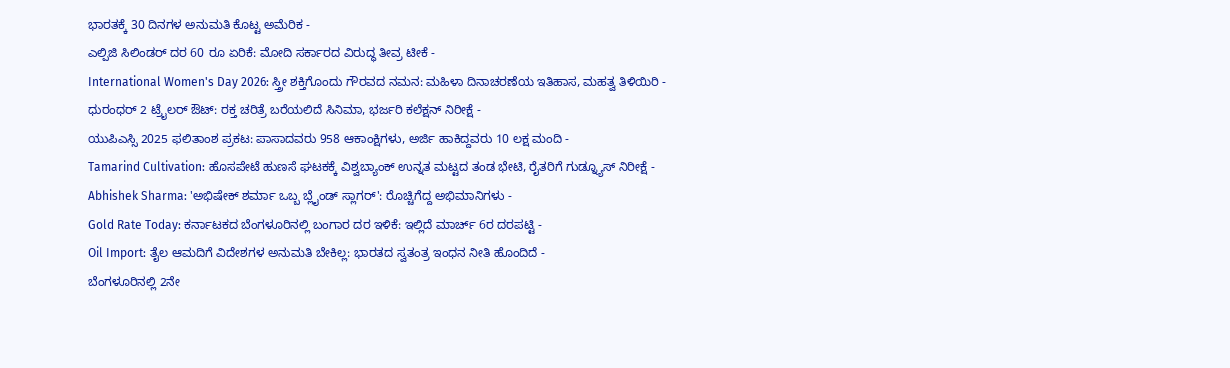ಭಾರತಕ್ಕೆ 30 ದಿನಗಳ ಅನುಮತಿ ಕೊಟ್ಟ ಅಮೆರಿಕ -
ಎಲ್ಪಿಜಿ ಸಿಲಿಂಡರ್ ದರ 60 ರೂ ಏರಿಕೆ: ಮೋದಿ ಸರ್ಕಾರದ ವಿರುದ್ಧ ತೀವ್ರ ಟೀಕೆ -
International Women's Day 2026: ಸ್ತ್ರೀ ಶಕ್ತಿಗೊಂದು ಗೌರವದ ನಮನ: ಮಹಿಳಾ ದಿನಾಚರಣೆಯ ಇತಿಹಾಸ, ಮಹತ್ವ ತಿಳಿಯಿರಿ -
ಧುರಂಧರ್ 2 ಟ್ರೈಲರ್ ಔಟ್: ರಕ್ತ ಚರಿತ್ರೆ ಬರೆಯಲಿದೆ ಸಿನಿಮಾ, ಭರ್ಜರಿ ಕಲೆಕ್ಷನ್ ನಿರೀಕ್ಷೆ -
ಯುಪಿಎಸ್ಸಿ 2025 ಫಲಿತಾಂಶ ಪ್ರಕಟ: ಪಾಸಾದವರು 958 ಆಕಾಂಕ್ಷಿಗಳು, ಅರ್ಜಿ ಹಾಕಿದ್ದವರು 10 ಲಕ್ಷ ಮಂದಿ -
Tamarind Cultivation: ಹೊಸಪೇಟೆ ಹುಣಸೆ ಘಟಕಕ್ಕೆ ವಿಶ್ವಬ್ಯಾಂಕ್ ಉನ್ನತ ಮಟ್ಟದ ತಂಡ ಭೇಟಿ, ರೈತರಿಗೆ ಗುಡ್ನ್ಯೂಸ್ ನಿರೀಕ್ಷೆ -
Abhishek Sharma: 'ಅಭಿಷೇಕ್ ಶರ್ಮಾ ಒಬ್ಬ ಬ್ಲೈಂಡ್ ಸ್ಲಾಗರ್': ರೊಚ್ಚಿಗೆದ್ದ ಅಭಿಮಾನಿಗಳು -
Gold Rate Today: ಕರ್ನಾಟಕದ ಬೆಂಗಳೂರಿನಲ್ಲಿ ಬಂಗಾರ ದರ ಇಳಿಕೆ: ಇಲ್ಲಿದೆ ಮಾರ್ಚ್ 6ರ ದರಪಟ್ಟಿ -
Oil Import: ತೈಲ ಆಮದಿಗೆ ವಿದೇಶಗಳ ಅನುಮತಿ ಬೇಕಿಲ್ಲ: ಭಾರತದ ಸ್ವತಂತ್ರ ಇಂಧನ ನೀತಿ ಹೊಂದಿದೆ -
ಬೆಂಗಳೂರಿನಲ್ಲಿ 2ನೇ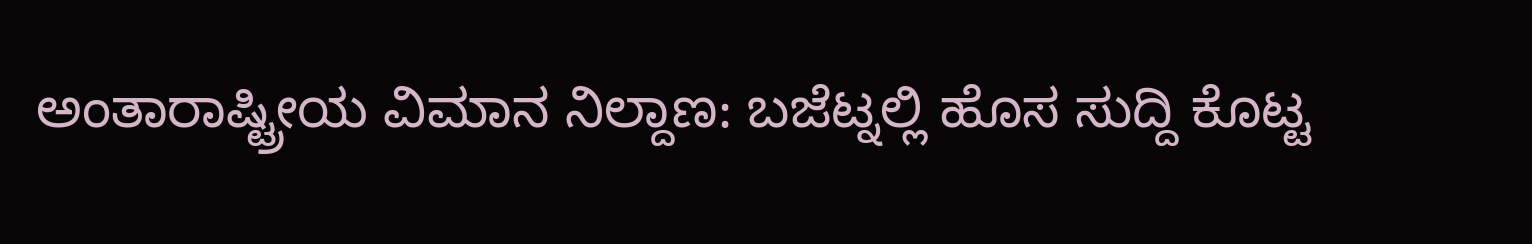ಅಂತಾರಾಷ್ಟ್ರೀಯ ವಿಮಾನ ನಿಲ್ದಾಣ: ಬಜೆಟ್ನಲ್ಲಿ ಹೊಸ ಸುದ್ದಿ ಕೊಟ್ಟ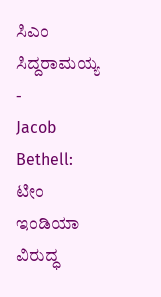ಸಿಎಂ ಸಿದ್ದರಾಮಯ್ಯ -
Jacob Bethell: ಟೀಂ ಇಂಡಿಯಾ ವಿರುದ್ಧ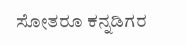ಸೋತರೂ ಕನ್ನಡಿಗರ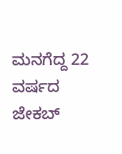ಮನಗೆದ್ದ 22 ವರ್ಷದ ಜೇಕಬ್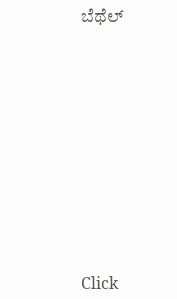ಬೆಥೆಲ್












Click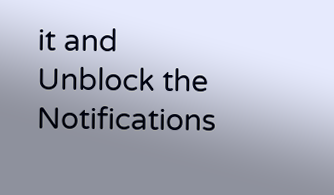it and Unblock the Notifications